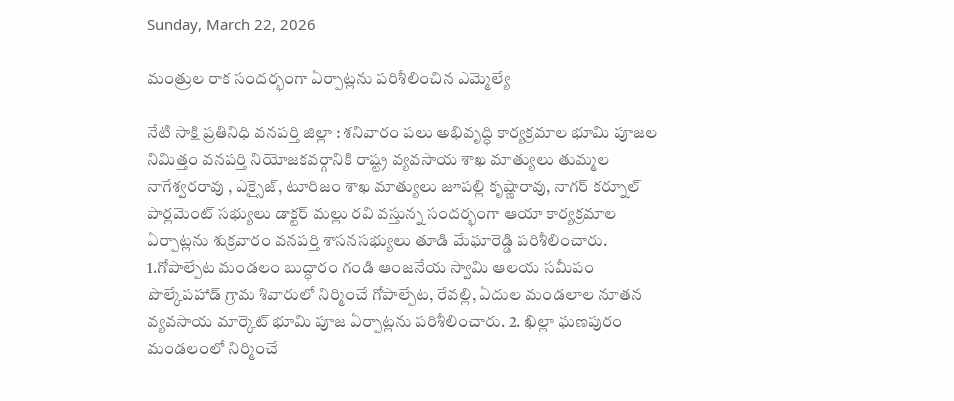Sunday, March 22, 2026

మంత్రుల రాక సందర్భంగా ఏర్పాట్లను పరిశీలించిన ఎమ్మెల్యే

నేటి సాక్షి ప్రతినిధి వనపర్తి జిల్లా : శనివారం పలు అభివృద్ధి కార్యక్రమాల భూమి పూజల నిమిత్తం వనపర్తి నియోజకవర్గానికి రాష్ట్ర వ్యవసాయ శాఖ మాత్యులు తుమ్మల నాగేశ్వరరావు , ఎక్సైజ్, టూరిజం శాఖ మాత్యులు జూపల్లి కృష్ణారావు, నాగర్ కర్నూల్ పార్లమెంట్ సభ్యులు డాక్టర్ మల్లు రవి వస్తున్న సందర్భంగా ఆయా కార్యక్రమాల ఏర్పాట్లను శుక్రవారం వనపర్తి శాసనసభ్యులు తూడి మేఘారెడ్డి పరిశీలించారు. 1.గోపాల్పేట మండలం బుద్ధారం గండి ఆంజనేయ స్వామి ఆలయ సమీపం పొల్కేపహాడ్ గ్రామ శివారులో నిర్మించే గోపాల్పేట, రేవల్లి, ఏదుల మండలాల నూతన వ్యవసాయ మార్కెట్ భూమి పూజ ఏర్పాట్లను పరిశీలించారు. 2. ఖిల్లా ఘణపురం మండలంలో నిర్మించే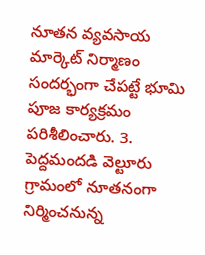నూతన వ్యవసాయ మార్కెట్ నిర్మాణం సందర్భంగా చేపట్టే భూమి పూజ కార్యక్రమం పరిశీలించారు. 3. పెద్దమందడి వెల్టూరు గ్రామంలో నూతనంగా నిర్మించనున్న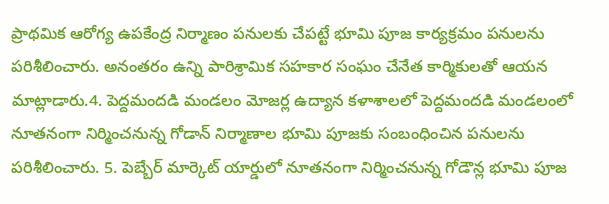ప్రాథమిక ఆరోగ్య ఉపకేంద్ర నిర్మాణం పనులకు చేపట్టే భూమి పూజ కార్యక్రమం పనులను పరిశీలించారు. అనంతరం ఉన్ని పారిశ్రామిక సహకార సంఘం చేనేత కార్మికులతో ఆయన మాట్లాడారు.4. పెద్దమందడి మండలం మోజర్ల ఉద్యాన కళాశాలలో పెద్దమందడి మండలంలో నూతనంగా నిర్మించనున్న గోడాన్ నిర్మాణాల భూమి పూజకు సంబంధించిన పనులను పరిశీలించారు. 5. పెబ్బేర్ మార్కెట్ యార్డులో నూతనంగా నిర్మించనున్న గోడౌన్ల భూమి పూజ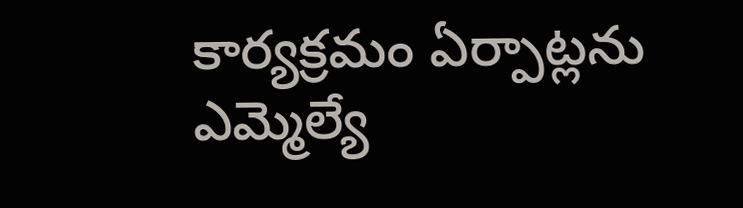కార్యక్రమం ఏర్పాట్లను ఎమ్మెల్యే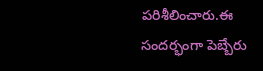పరిశీలించారు.ఈ సందర్భంగా పెబ్బేరు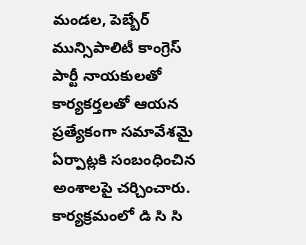మండల, పెబ్బేర్ మున్సిపాలిటీ కాంగ్రెస్ పార్టీ నాయకులతో కార్యకర్తలతో ఆయన ప్రత్యేకంగా సమావేశమై ఏర్పాట్లకి సంబంధించిన అంశాలపై చర్చించారు. కార్యక్రమంలో డి సి సి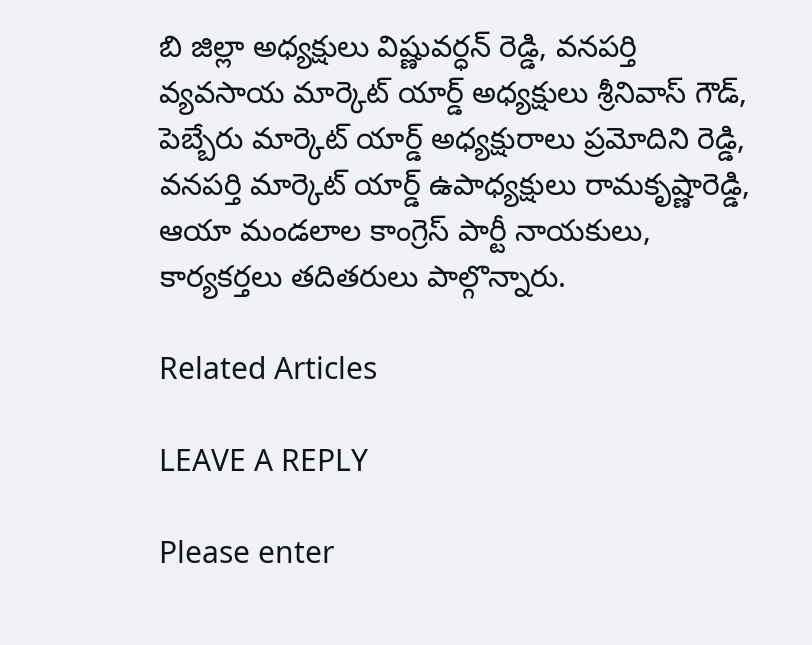బి జిల్లా అధ్యక్షులు విష్ణువర్ధన్ రెడ్డి, వనపర్తి వ్యవసాయ మార్కెట్ యార్డ్ అధ్యక్షులు శ్రీనివాస్ గౌడ్, పెబ్బేరు మార్కెట్ యార్డ్ అధ్యక్షురాలు ప్రమోదిని రెడ్డి, వనపర్తి మార్కెట్ యార్డ్ ఉపాధ్యక్షులు రామకృష్ణారెడ్డి, ఆయా మండలాల కాంగ్రెస్ పార్టీ నాయకులు, కార్యకర్తలు తదితరులు పాల్గొన్నారు.

Related Articles

LEAVE A REPLY

Please enter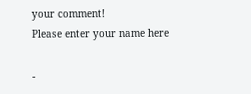your comment!
Please enter your name here

-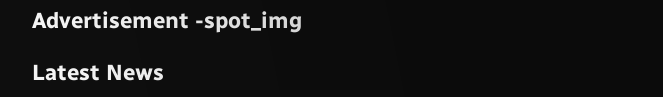Advertisement -spot_img

Latest News